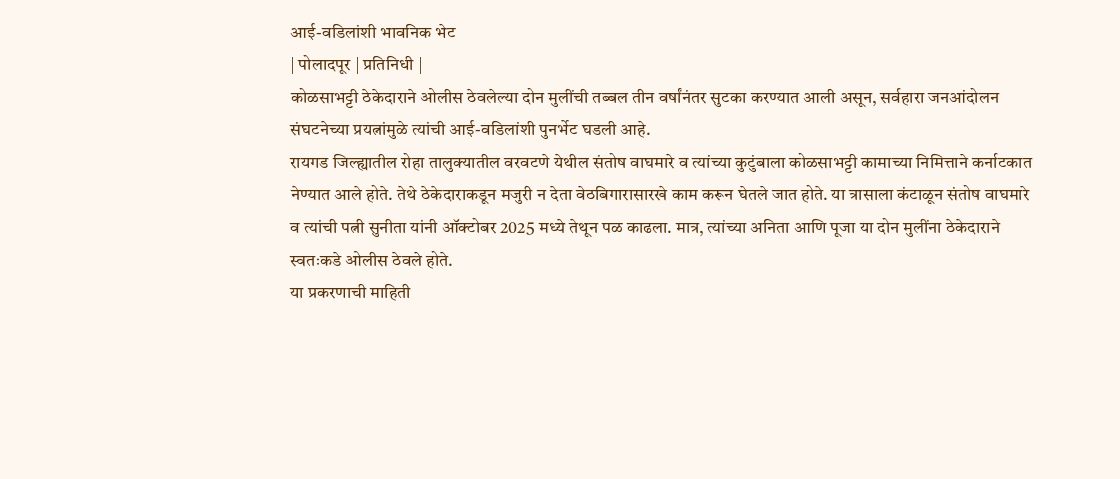आई-वडिलांशी भावनिक भेट
| पोलादपूर | प्रतिनिधी |
कोळसाभट्टी ठेकेदाराने ओलीस ठेवलेल्या दोन मुलींची तब्बल तीन वर्षांनंतर सुटका करण्यात आली असून, सर्वहारा जनआंदोलन संघटनेच्या प्रयत्नांमुळे त्यांची आई-वडिलांशी पुनर्भेट घडली आहे.
रायगड जिल्ह्यातील रोहा तालुक्यातील वरवटणे येथील संतोष वाघमारे व त्यांच्या कुटुंबाला कोळसाभट्टी कामाच्या निमित्ताने कर्नाटकात नेण्यात आले होते. तेथे ठेकेदाराकडून मजुरी न देता वेठबिगारासारखे काम करून घेतले जात होते. या त्रासाला कंटाळून संतोष वाघमारे व त्यांची पत्नी सुनीता यांनी ऑक्टोबर 2025 मध्ये तेथून पळ काढला. मात्र, त्यांच्या अनिता आणि पूजा या दोन मुलींना ठेकेदाराने स्वतःकडे ओलीस ठेवले होते.
या प्रकरणाची माहिती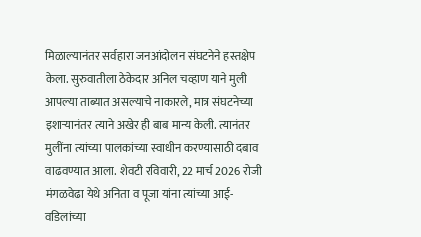मिळाल्यानंतर सर्वहारा जनआंदोलन संघटनेने हस्तक्षेप केला. सुरुवातीला ठेकेदार अनिल चव्हाण याने मुली आपल्या ताब्यात असल्याचे नाकारले, मात्र संघटनेच्या इशाऱ्यानंतर त्याने अखेर ही बाब मान्य केली. त्यानंतर मुलींना त्यांच्या पालकांच्या स्वाधीन करण्यासाठी दबाव वाढवण्यात आला. शेवटी रविवारी, 22 मार्च 2026 रोजी मंगळवेढा येथे अनिता व पूजा यांना त्यांच्या आई-वडिलांच्या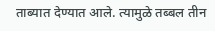ताब्यात देण्यात आले. त्यामुळे तब्बल तीन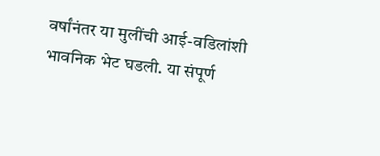वर्षांनंतर या मुलींची आई-वडिलांशी भावनिक भेट घडली. या संपूर्ण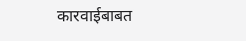कारवाईबाबत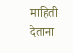माहिती देताना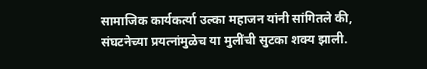सामाजिक कार्यकर्त्या उल्का महाजन यांनी सांगितले की, संघटनेच्या प्रयत्नांमुळेच या मुलींची सुटका शक्य झाली.